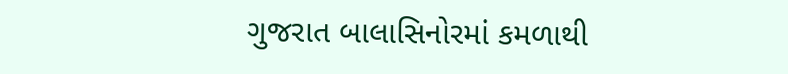ગુજરાત બાલાસિનોરમાં કમળાથી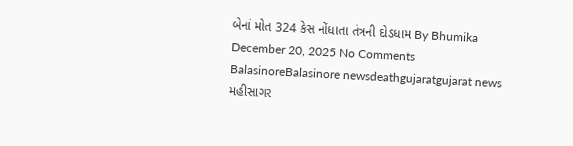બેનાં મોત 324 કેસ નોંધાતા તંત્રની દોડધામ By Bhumika December 20, 2025 No Comments BalasinoreBalasinore newsdeathgujaratgujarat news મહીસાગર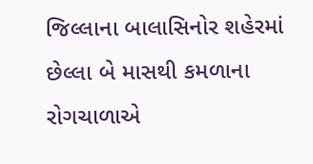જિલ્લાના બાલાસિનોર શહેરમાં છેલ્લા બે માસથી કમળાના રોગચાળાએ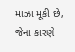માઝા મૂકી છે, જેના કારણે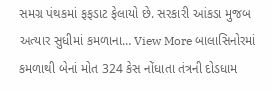સમગ્ર પંથકમાં ફફડાટ ફેલાયો છે. સરકારી આંકડા મુજબ અત્યાર સુધીમાં કમળાના… View More બાલાસિનોરમાં કમળાથી બેનાં મોત 324 કેસ નોંધાતા તંત્રની દોડધામ